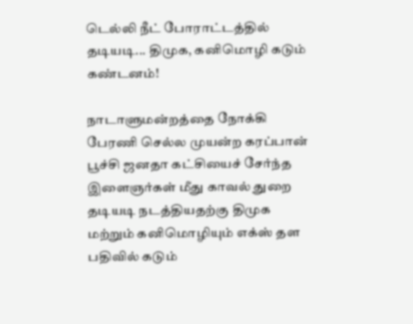டெல்லி நீட் போராட்டத்தில் தடியடி... திமுக, கனிமொழி கடும் கண்டனம்!

நாடாளுமன்றத்தை நோக்கி பேரணி செல்ல முயன்ற கரப்பான் பூச்சி ஜனதா கட்சியைச் சேர்ந்த இளைஞர்கள் மீது காவல் துறை தடியடி நடத்தியதற்கு திமுக மற்றும் கனிமொழியும் எக்ஸ் தள பதிவில் கடும்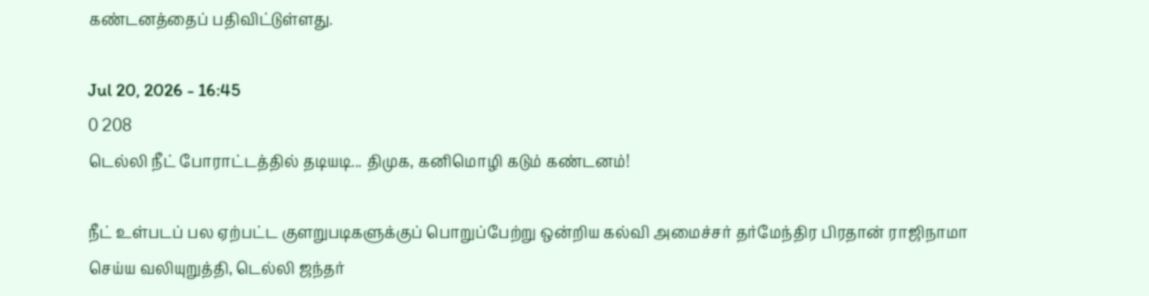கண்டனத்தைப் பதிவிட்டுள்ளது.

Jul 20, 2026 - 16:45
0 208
டெல்லி நீட் போராட்டத்தில் தடியடி... திமுக, கனிமொழி கடும் கண்டனம்!

நீட் உள்படப் பல ஏற்பட்ட குளறுபடிகளுக்குப் பொறுப்பேற்று ஒன்றிய கல்வி அமைச்சர் தர்மேந்திர பிரதான் ராஜிநாமா செய்ய வலியுறுத்தி, டெல்லி ஜந்தர்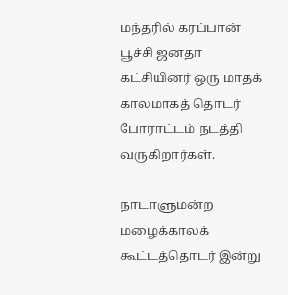மந்தரில் கரப்பான் பூச்சி ஜனதா கட்சியினர் ஒரு மாதக் காலமாகத் தொடர் போராட்டம் நடத்தி வருகிறார்கள்.

நாடாளுமன்ற மழைக்காலக் கூட்டத்தொடர் இன்று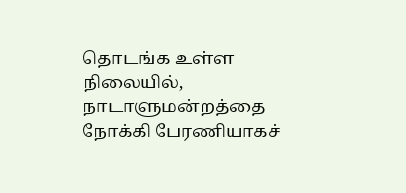தொடங்க உள்ள நிலையில், நாடாளுமன்றத்தை நோக்கி பேரணியாகச்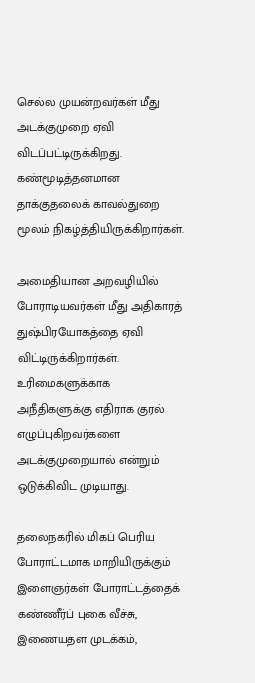செல்ல முயன்றவர்கள் மீது அடக்குமுறை ஏவி விடப்பட்டிருக்கிறது. கண்மூடித்தனமான தாக்குதலைக் காவல்துறை மூலம் நிகழ்த்தியிருக்கிறார்கள்.

அமைதியான அறவழியில் போராடியவர்கள் மீது அதிகாரத் துஷ்பிரயோகத்தை ஏவி விட்டிருக்கிறார்கள். உரிமைகளுக்காக அநீதிகளுக்கு எதிராக குரல் எழுப்புகிறவர்களை அடக்குமுறையால் என்றும் ஒடுக்கிவிட முடியாது.

தலைநகரில் மிகப் பெரிய போராட்டமாக மாறியிருக்கும் இளைஞர்கள் போராட்டத்தைக் கண்ணீர்ப் புகை வீச்சு, இணையதள முடக்கம்,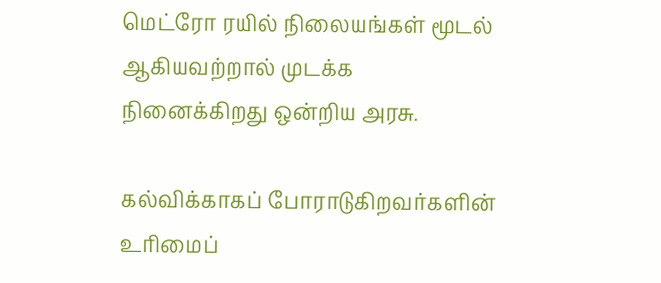மெட்ரோ ரயில் நிலையங்கள் மூடல் ஆகியவற்றால் முடக்க நினைக்கிறது ஒன்றிய அரசு.

கல்விக்காகப் போராடுகிறவர்களின் உரிமைப்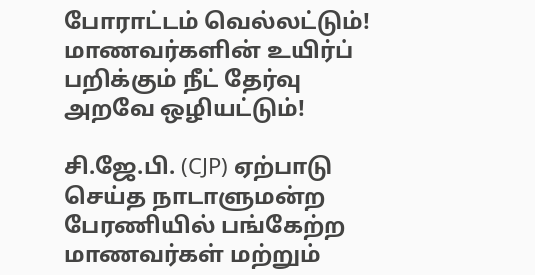போராட்டம் வெல்லட்டும்! மாணவர்களின் உயிர்ப் பறிக்கும் நீட் தேர்வு அறவே ஒழியட்டும்!

சி.ஜே.பி. (CJP) ஏற்பாடு செய்த நாடாளுமன்ற பேரணியில் பங்கேற்ற மாணவர்கள் மற்றும்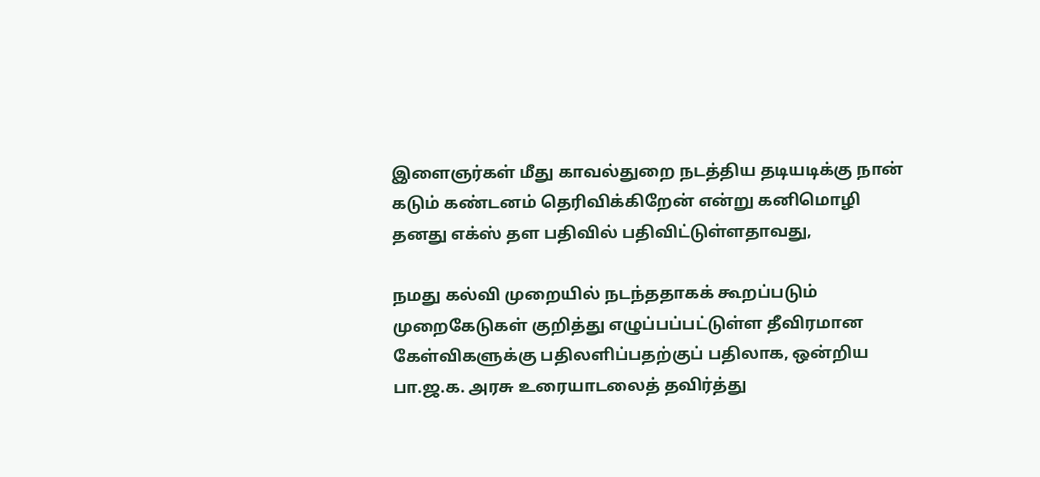இளைஞர்கள் மீது காவல்துறை நடத்திய தடியடிக்கு நான் கடும் கண்டனம் தெரிவிக்கிறேன் என்று கனிமொழி தனது எக்ஸ் தள பதிவில் பதிவிட்டுள்ளதாவது,

நமது கல்வி முறையில் நடந்ததாகக் கூறப்படும் முறைகேடுகள் குறித்து எழுப்பப்பட்டுள்ள தீவிரமான கேள்விகளுக்கு பதிலளிப்பதற்குப் பதிலாக, ஒன்றிய பா.ஜ.க. அரசு உரையாடலைத் தவிர்த்து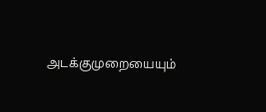அடக்குமுறையையும்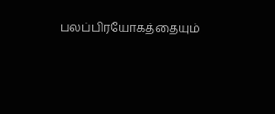பலப்பிரயோகத்தையும்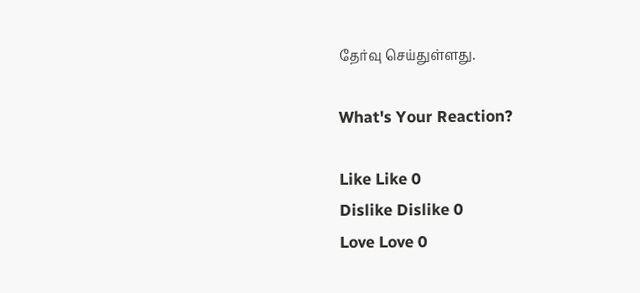தேர்வு செய்துள்ளது.

What's Your Reaction?

Like Like 0
Dislike Dislike 0
Love Love 0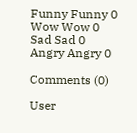Funny Funny 0
Wow Wow 0
Sad Sad 0
Angry Angry 0

Comments (0)

User